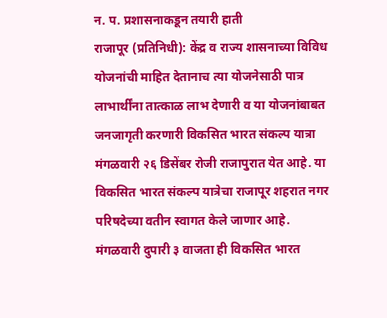न. प. प्रशासनाकडून तयारी हाती
राजापूर (प्रतिनिधी): केंद्र व राज्य शासनाच्या विविध योजनांची माहित देतानाच त्या योजनेसाठी पात्र लाभार्थींना तात्काळ लाभ देणारी व या योजनांबाबत जनजागृती करणारी विकसित भारत संकल्प यात्रा मंगळवारी २६ डिसेंबर रोजी राजापुरात येत आहे. या विकसित भारत संकल्प यात्रेचा राजापूर शहरात नगर परिषदेच्या वतीन स्वागत केले जाणार आहे.
मंगळवारी दुपारी ३ वाजता ही विकसित भारत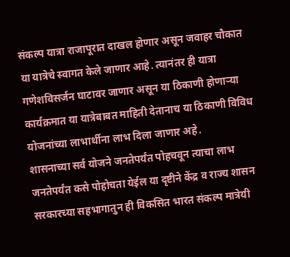संकल्प यात्रा राजापूरात दाखल होणार असून जवाहर चौकात या यात्रेचे स्वागत केले जाणार आहे. त्यानंतर ही यात्रा गणेशविसर्जन घाटावर जाणार असून या ठिकाणी होणाऱ्या कार्यक्रमात या यात्रेबाबत माहिती देतानाच या ठिकाणी विविध योजनांच्या लाभार्थीना लाभ दिला जाणार अहे.
शासनाच्या सर्व योजने जनतेपर्यंत पोहचवून त्याचा लाभ जनतेपर्यंत कसे पोहोचता येईल या दृष्टीने केंद्र व राज्य शासन सरकारच्या सहभागातुन ही विकसित भारत संकल्प मात्रेयी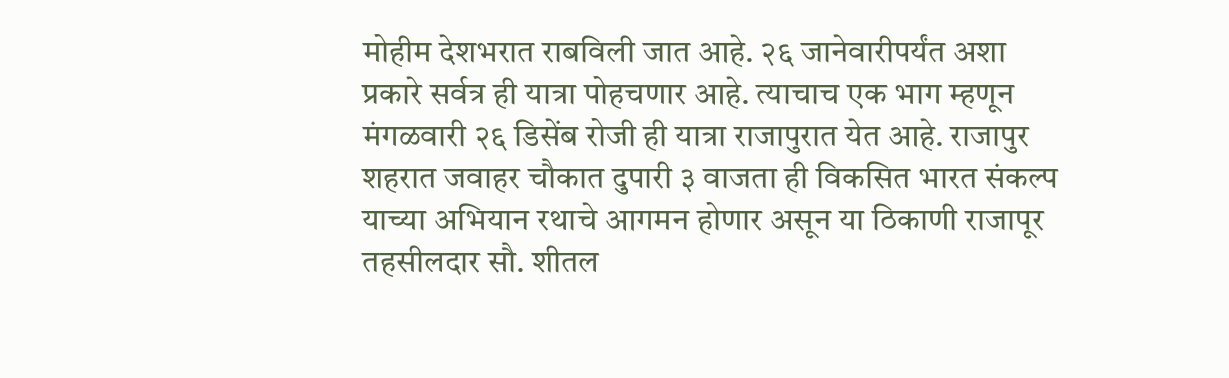मोहीम देशभरात राबविली जात आहे. २६ जानेवारीपर्यंत अशा प्रकारे सर्वत्र ही यात्रा पोहचणार आहे. त्याचाच एक भाग म्हणून मंगळवारी २६ डिसेंब रोजी ही यात्रा राजापुरात येत आहे. राजापुर शहरात जवाहर चौकात दुपारी ३ वाजता ही विकसित भारत संकल्प याच्या अभियान रथाचे आगमन होणार असून या ठिकाणी राजापूर तहसीलदार सौ. शीतल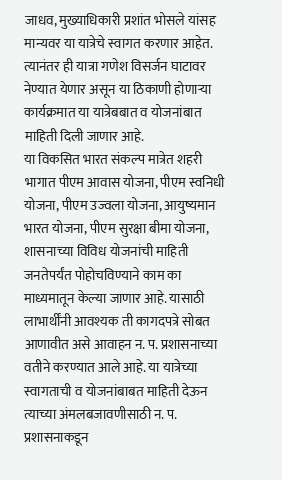जाधव, मुख्याधिकारी प्रशांत भोसले यांसह मान्यवर या यात्रेचे स्वागत करणार आहेत. त्यानंतर ही यात्रा गणेश विसर्जन घाटावर नेण्यात येणार असून या ठिकाणी होणाऱ्या कार्यक्रमात या यात्रेबबात व योजनांबात माहिती दिली जाणार आहे.
या विकसित भारत संकल्प मात्रेत शहरी भागात पीएम आवास योजना, पीएम स्वनिधी योजना, पीएम उज्वला योजना, आयुष्यमान भारत योजना, पीएम सुरक्षा बीमा योजना, शासनाच्या विविध योजनांची माहिती जनतेपर्यंत पोहोचविण्याने काम का माध्यमातून केल्या जाणार आहे. यासाठी लाभार्थींनी आवश्यक ती कागदपत्रे सोबत आणावीत असे आवाहन न. प. प्रशासनाच्या वतीने करण्यात आले आहे. या यात्रेच्या स्वागताची व योजनांबाबत माहिती देऊन त्याच्या अंमलबजावणीसाठी न. प. प्रशासनाकडून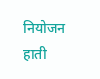नियोजन हाती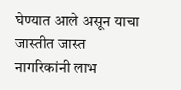घेण्यात आले असून याचा जास्तीत जास्त नागरिकांनी लाभ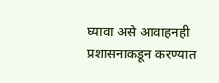घ्यावा असे आवाहनही प्रशासनाकडून करण्यात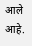आले आहे.